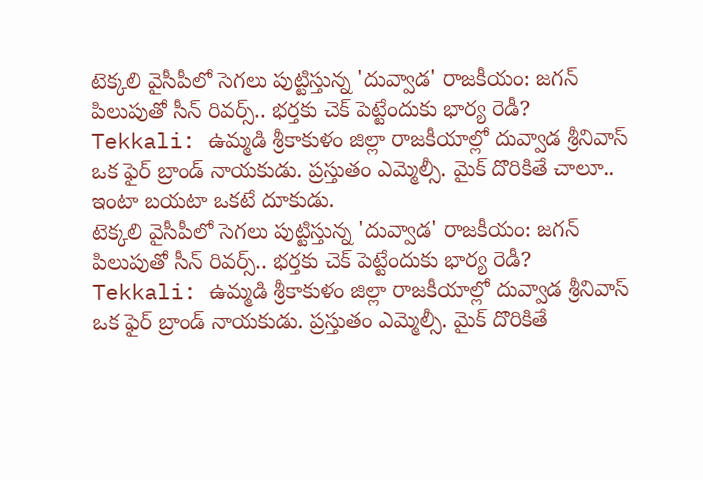టెక్కలి వైసీపీలో సెగలు పుట్టిస్తున్న 'దువ్వాడ' రాజకీయం: జగన్ పిలుపుతో సీన్ రివర్స్.. భర్తకు చెక్ పెట్టేందుకు భార్య రెడీ?
Tekkali: ఉమ్మడి శ్రీకాకుళం జిల్లా రాజకీయాల్లో దువ్వాడ శ్రీనివాస్ ఒక ఫైర్ బ్రాండ్ నాయకుడు. ప్రస్తుతం ఎమ్మెల్సీ. మైక్ దొరికితే చాలూ.. ఇంటా బయటా ఒకటే దూకుడు.
టెక్కలి వైసీపీలో సెగలు పుట్టిస్తున్న 'దువ్వాడ' రాజకీయం: జగన్ పిలుపుతో సీన్ రివర్స్.. భర్తకు చెక్ పెట్టేందుకు భార్య రెడీ?
Tekkali: ఉమ్మడి శ్రీకాకుళం జిల్లా రాజకీయాల్లో దువ్వాడ శ్రీనివాస్ ఒక ఫైర్ బ్రాండ్ నాయకుడు. ప్రస్తుతం ఎమ్మెల్సీ. మైక్ దొరికితే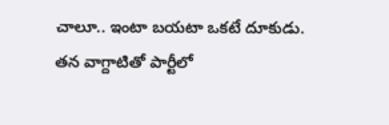చాలూ.. ఇంటా బయటా ఒకటే దూకుడు. తన వాగ్దాటితో పార్టీలో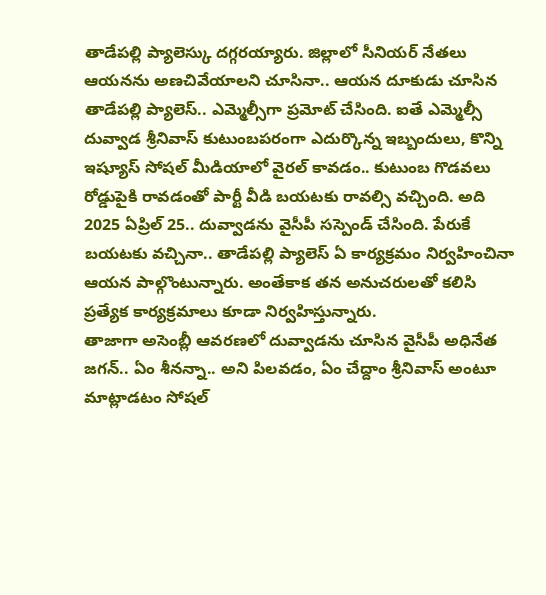తాడేపల్లి ప్యాలెస్కు దగ్గరయ్యారు. జిల్లాలో సీనియర్ నేతలు ఆయనను అణచివేయాలని చూసినా.. ఆయన దూకుడు చూసిన తాడేపల్లి ప్యాలెస్.. ఎమ్మెల్సీగా ప్రమోట్ చేసింది. ఐతే ఎమ్మెల్సీ దువ్వాడ శ్రీనివాస్ కుటుంబపరంగా ఎదుర్కొన్న ఇబ్బందులు, కొన్ని ఇష్యూస్ సోషల్ మీడియాలో వైరల్ కావడం.. కుటుంబ గొడవలు రోడ్డుపైకి రావడంతో పార్టీ వీడి బయటకు రావల్సి వచ్చింది. అది 2025 ఏప్రిల్ 25.. దువ్వాడను వైసీపీ సస్పెండ్ చేసింది. పేరుకే బయటకు వచ్చినా.. తాడేపల్లి ప్యాలెస్ ఏ కార్యక్రమం నిర్వహించినా ఆయన పాల్గొంటున్నారు. అంతేకాక తన అనుచరులతో కలిసి ప్రత్యేక కార్యక్రమాలు కూడా నిర్వహిస్తున్నారు.
తాజాగా అసెంబ్లీ ఆవరణలో దువ్వాడను చూసిన వైసీపీ అధినేత జగన్.. ఏం శీనన్నా.. అని పిలవడం, ఏం చేద్దాం శ్రీనివాస్ అంటూ మాట్లాడటం సోషల్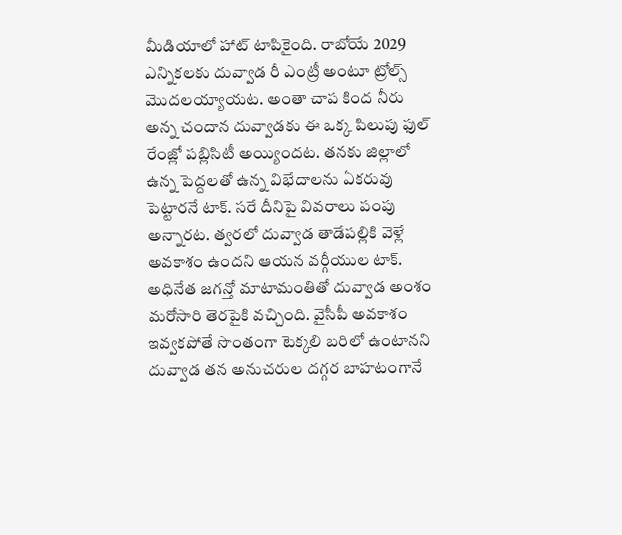మీడియాలో హాట్ టాపికైంది. రాబోయే 2029 ఎన్నికలకు దువ్వాడ రీ ఎంట్రీ అంటూ ట్రోల్స్ మొదలయ్యాయట. అంతా చాప కింద నీరు అన్న చందాన దువ్వాడకు ఈ ఒక్క పిలుపు ఫుల్ రేంజ్లో పబ్లిసిటీ అయ్యిందట. తనకు జిల్లాలో ఉన్న పెద్దలతో ఉన్న విభేదాలను ఏకరువు పెట్టారనే టాక్. సరే దీనిపై వివరాలు పంపు అన్నారట. త్వరలో దువ్వాడ తాడేపల్లికి వెళ్లే అవకాశం ఉందని ఆయన వర్గీయుల టాక్. అధినేత జగన్తో మాటామంతితో దువ్వాడ అంశం మరోసారి తెరపైకి వచ్చింది. వైసీపీ అవకాశం ఇవ్వకపోతే సొంతంగా టెక్కలి బరిలో ఉంటానని దువ్వాడ తన అనుచరుల దగ్గర బాహటంగానే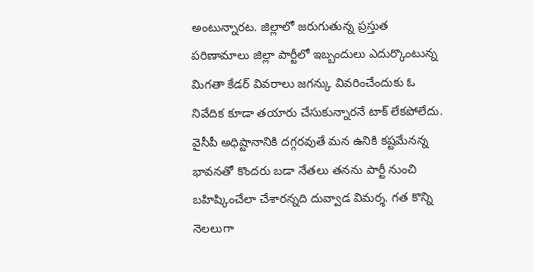అంటున్నారట. జిల్లాలో జరుగుతున్న ప్రస్తుత పరిణామాలు జిల్లా పార్టీలో ఇబ్బందులు ఎదుర్కొంటున్న మిగతా కేడర్ వివరాలు జగన్కు వివరించేందుకు ఓ నివేదిక కూడా తయారు చేసుకున్నారనే టాక్ లేకపోలేదు.
వైసీపీ అధిష్టానానికి దగ్గరవుతే మన ఉనికి కష్టమేనన్న భావనతో కొందరు బడా నేతలు తనను పార్టీ నుంచి బహిష్కించేలా చేశారన్నది దువ్వాడ విమర్శ. గత కొన్ని నెలలుగా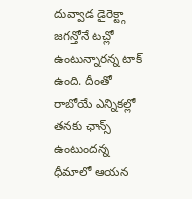దువ్వాడ డైరెక్ట్గా జగన్తోనే టచ్లో ఉంటున్నారన్న టాక్ ఉంది. దీంతో రాబోయే ఎన్నికల్లో తనకు ఛాన్స్ ఉంటుందన్న ధీమాలో ఆయన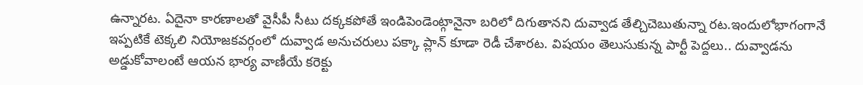ఉన్నారట. ఏదైనా కారణాలతో వైసీపీ సీటు దక్కకపోతే ఇండిపెండెంట్గానైనా బరిలో దిగుతానని దువ్వాడ తేల్చిచెబుతున్నా రట.ఇందులోభాగంగానే ఇప్పటికే టెక్కలి నియోజకవర్గంలో దువ్వాడ అనుచరులు పక్కా ప్లాన్ కూడా రెడీ చేశారట. విషయం తెలుసుకున్న పార్టీ పెద్దలు.. దువ్వాడను అడ్డుకోవాలంటే ఆయన భార్య వాణీయే కరెక్టు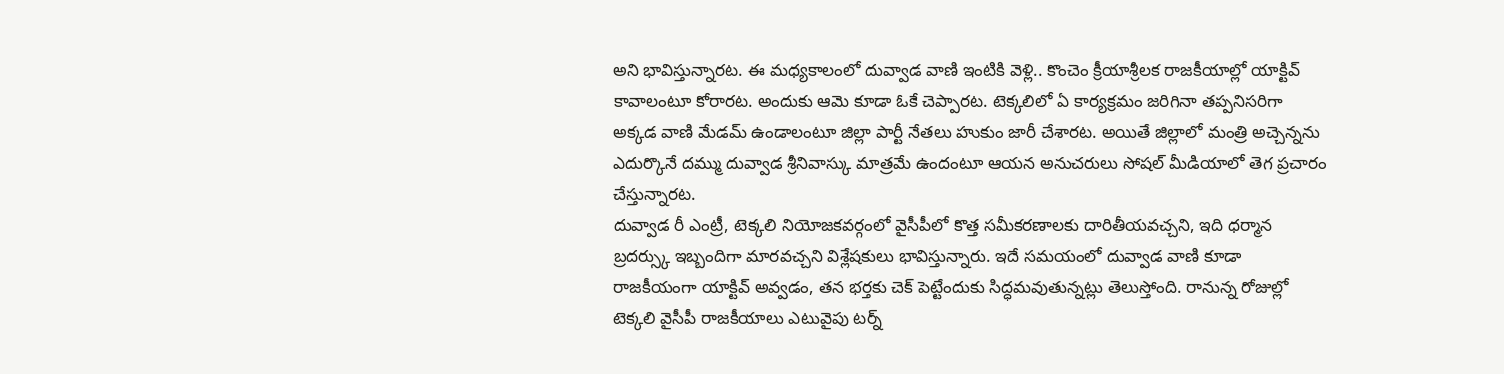అని భావిస్తున్నారట. ఈ మధ్యకాలంలో దువ్వాడ వాణి ఇంటికి వెళ్లి.. కొంచెం క్రీయాశ్రీలక రాజకీయాల్లో యాక్టివ్ కావాలంటూ కోరారట. అందుకు ఆమె కూడా ఓకే చెప్పారట. టెక్కలిలో ఏ కార్యక్రమం జరిగినా తప్పనిసరిగా అక్కడ వాణి మేడమ్ ఉండాలంటూ జిల్లా పార్టీ నేతలు హుకుం జారీ చేశారట. అయితే జిల్లాలో మంత్రి అచ్చెన్నను ఎదుర్కొనే దమ్ము దువ్వాడ శ్రీనివాస్కు మాత్రమే ఉందంటూ ఆయన అనుచరులు సోషల్ మీడియాలో తెగ ప్రచారం చేస్తున్నారట.
దువ్వాడ రీ ఎంట్రీ, టెక్కలి నియోజకవర్గంలో వైసీపీలో కొత్త సమీకరణాలకు దారితీయవచ్చని, ఇది ధర్మాన బ్రదర్స్కు ఇబ్బందిగా మారవచ్చని విశ్లేషకులు భావిస్తున్నారు. ఇదే సమయంలో దువ్వాడ వాణి కూడా రాజకీయంగా యాక్టివ్ అవ్వడం, తన భర్తకు చెక్ పెట్టేందుకు సిద్ధమవుతున్నట్లు తెలుస్తోంది. రానున్న రోజుల్లో టెక్కలి వైసీపీ రాజకీయాలు ఎటువైపు టర్న్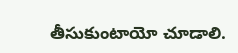తీసుకుంటాయో చూడాలి.